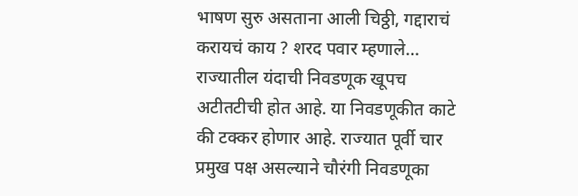भाषण सुरु असताना आली चिठ्ठी, गद्दाराचं करायचं काय ? शरद पवार म्हणाले…
राज्यातील यंदाची निवडणूक खूपच अटीतटीची होत आहे. या निवडणूकीत काटे की टक्कर होणार आहे. राज्यात पूर्वी चार प्रमुख पक्ष असल्याने चौरंगी निवडणूका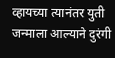व्हायच्या त्यानंतर युती जन्माला आल्याने दुरंगी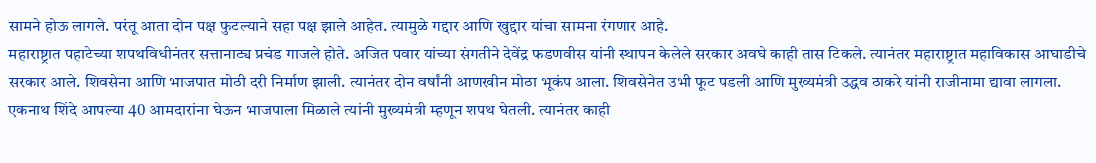सामने होऊ लागले. परंतू आता दोन पक्ष फुटल्याने सहा पक्ष झाले आहेत. त्यामुळे गद्दार आणि खुद्दार यांचा सामना रंगणार आहे.
महाराष्ट्रात पहाटेच्या शपथविधीनंतर सत्तानाट्य प्रचंड गाजले होते. अजित पवार यांच्या संगतीने देवेंद्र फडणवीस यांनी स्थापन केलेले सरकार अवघे काही तास टिकले. त्यानंतर महाराष्ट्रात महाविकास आघाडीचे सरकार आले. शिवसेना आणि भाजपात मोठी दरी निर्माण झाली. त्यानंतर दोन वर्षांनी आणखीन मोठा भूकंप आला. शिवसेनेत उभी फूट पडली आणि मुख्यमंत्री उद्धव ठाकरे यांनी राजीनामा द्यावा लागला. एकनाथ शिंदे आपल्या 40 आमदारांना घेऊन भाजपाला मिळाले त्यांनी मुख्यमंत्री म्हणून शपथ घेतली. त्यानंतर काही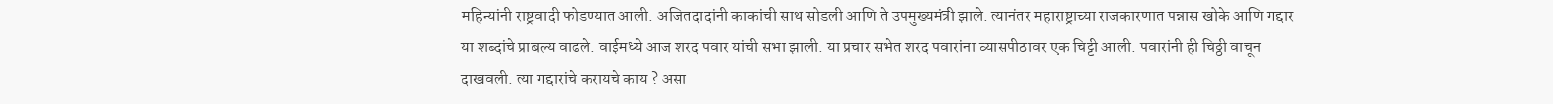महिन्यांनी राष्ट्रवादी फोडण्यात आली. अजितदादांनी काकांची साथ सोडली आणि ते उपमुख्यमंत्री झाले. त्यानंतर महाराष्ट्राच्या राजकारणात पन्नास खोके आणि गद्दार या शब्दांचे प्राबल्य वाढले. वाईमध्ये आज शरद पवार यांची सभा झाली. या प्रचार सभेत शरद पवारांना व्यासपीठावर एक चिट्टी आली. पवारांनी ही चिठ्ठी वाचून दाखवली. त्या गद्दारांचे करायचे काय ? असा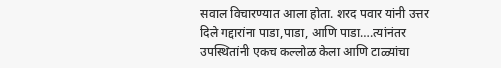सवाल विचारण्यात आला होता. शरद पवार यांनी उत्तर दिले गद्दारांना पाडा,पाडा, आणि पाडा….त्यांनंतर उपस्थितांनी एकच कल्लोळ केला आणि टाळ्यांचा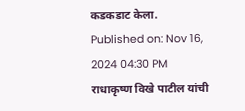कडकडाट केला.
Published on: Nov 16, 2024 04:30 PM
राधाकृष्ण विखे पाटील यांची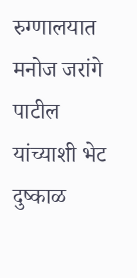रुग्णालयात मनोज जरांगे पाटील यांच्याशी भेट
दुष्काळ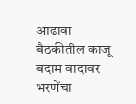आढावा बैठकीतील काजू बदाम वादावर भरणेंचा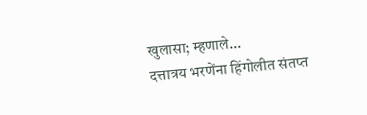खुलासा; म्हणाले...
दत्तात्रय भरणेंना हिंगोलीत संतप्त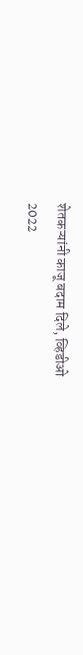शेतकऱ्यांनी काजू बदाम दिले, व्हिडीओ
2022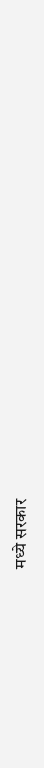मध्ये सरकार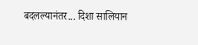बदलल्यानंतर... दिशा सालियान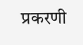प्रकरणी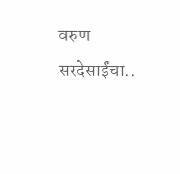वरुण सरदेसाईंचा..